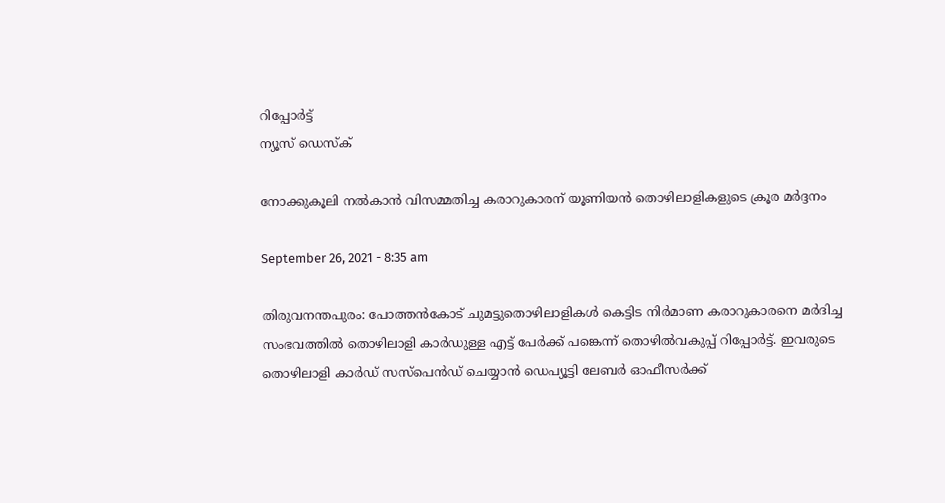റിപ്പോര്‍ട്ട്
ന്യൂസ് ഡെസ്ക്

നോക്കുകൂലി നൽകാൻ വിസമ്മതിച്ച കരാറുകാരന് യൂണിയൻ തൊഴിലാളികളുടെ ക്രൂര മർദ്ദനം

September 26, 2021 - 8:35 am

തിരുവനന്തപുരം: പോത്തൻകോട് ചുമട്ടുതൊഴിലാളികൾ കെട്ടിട നിർമാണ കരാറുകാരനെ മർദിച്ച സംഭവത്തിൽ തൊഴിലാളി കാർഡുള്ള എട്ട് പേർക്ക് പങ്കെന്ന് തൊഴിൽവകുപ്പ് റിപ്പോർട്ട്. ഇവരുടെ തൊഴിലാളി കാർഡ് സസ്പെൻഡ് ചെയ്യാൻ ഡെപ്യൂട്ടി ലേബർ ഓഫീസർക്ക്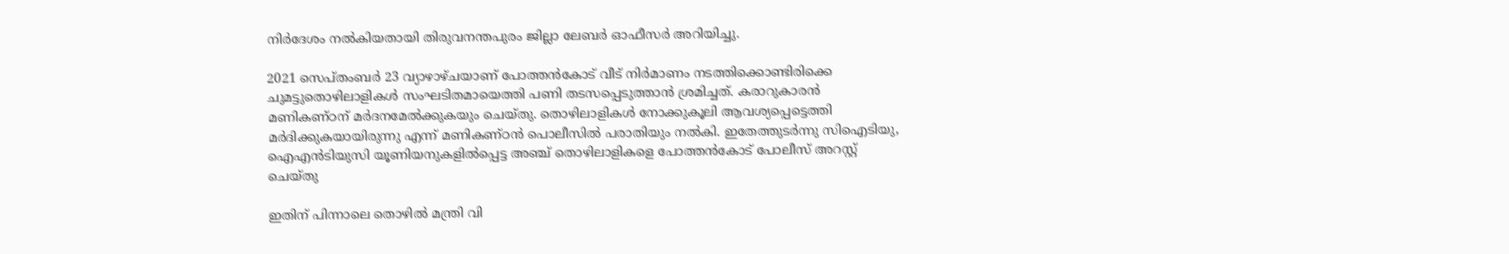നിർദേശം നൽകിയതായി തിരുവനന്തപുരം ജില്ലാ ലേബർ ഓഫീസർ അറിയിച്ചു.

2021 സെപ്തംബർ 23 വ്യാഴാഴ്ചയാണ് പോത്തൻകോട് വീട് നിർമാണം നടത്തിക്കൊണ്ടിരിക്കെ ചുമട്ടുതൊഴിലാളികൾ സംഘടിതമായെത്തി പണി തടസപ്പെടുത്താൻ ശ്രമിച്ചത്. കരാറുകാരൻ മണികണ്ഠന് മർദനമേൽക്കുകയും ചെയ്തു. തൊഴിലാളികൾ നോക്കുകൂലി ആവശ്യപ്പെട്ടെത്തി മർദിക്കുകയായിരുന്നു എന്ന് മണികണ്ഠൻ പൊലീസിൽ പരാതിയും നൽകി. ഇതേത്തുടർന്നു സിഐടിയു, ഐഎൻടിയുസി യൂണിയനുകളിൽപ്പെട്ട അഞ്ച് തൊഴിലാളികളെ പോത്തൻകോട് പോലീസ് അറസ്റ്റ് ചെയ്തു

ഇതിന് പിന്നാലെ തൊഴിൽ മന്ത്രി വി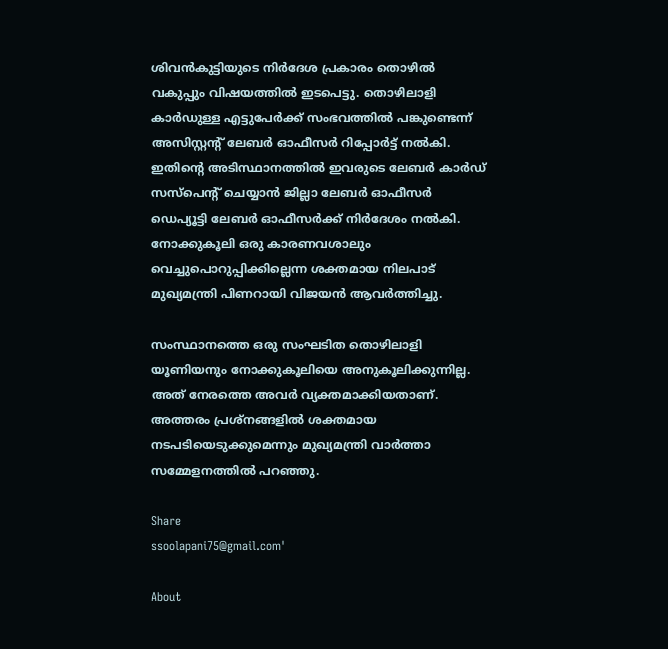ശിവൻകുട്ടിയുടെ നിർദേശ പ്രകാരം തൊഴിൽ വകുപ്പും വിഷയത്തിൽ ഇടപെട്ടു. തൊഴിലാളി കാർഡുള്ള എട്ടുപേർക്ക് സംഭവത്തിൽ പങ്കുണ്ടെന്ന് അസിസ്റ്റന്‍റ് ലേബർ ഓഫീസർ റിപ്പോർട്ട് നൽകി. ഇതിന്റെ അടിസ്ഥാനത്തിൽ ഇവരുടെ ലേബർ കാർഡ് സസ്പെന്റ് ചെയ്യാൻ ജില്ലാ ലേബർ ഓഫീസർ ഡെപ്യൂട്ടി ലേബർ ഓഫീസർക്ക് നിർദേശം നൽകി. നോക്കുകൂലി ഒരു കാരണവശാലും വെച്ചുപൊറുപ്പിക്കില്ലെന്ന ശക്തമായ നിലപാട് മുഖ്യമന്ത്രി പിണറായി വിജയൻ ആവർത്തിച്ചു.

സംസ്ഥാനത്തെ ഒരു സംഘടിത തൊഴിലാളി യൂണിയനും നോക്കുകൂലിയെ അനുകൂലിക്കുന്നില്ല. അത് നേരത്തെ അവർ വ്യക്തമാക്കിയതാണ്. അത്തരം പ്രശ്നങ്ങളിൽ ശക്തമായ നടപടിയെടുക്കുമെന്നും മുഖ്യമന്ത്രി വാർത്താ സമ്മേളനത്തിൽ പറഞ്ഞു.

Share
ssoolapani75@gmail.com'

About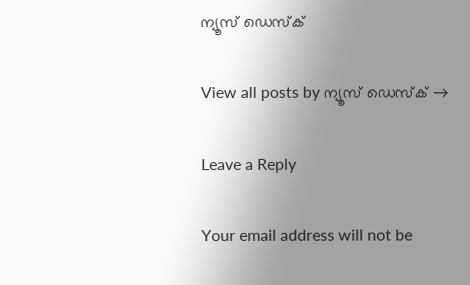ന്യൂസ് ഡെസ്ക്

View all posts by ന്യൂസ് ഡെസ്ക് →

Leave a Reply

Your email address will not be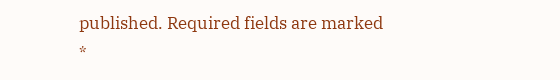published. Required fields are marked *